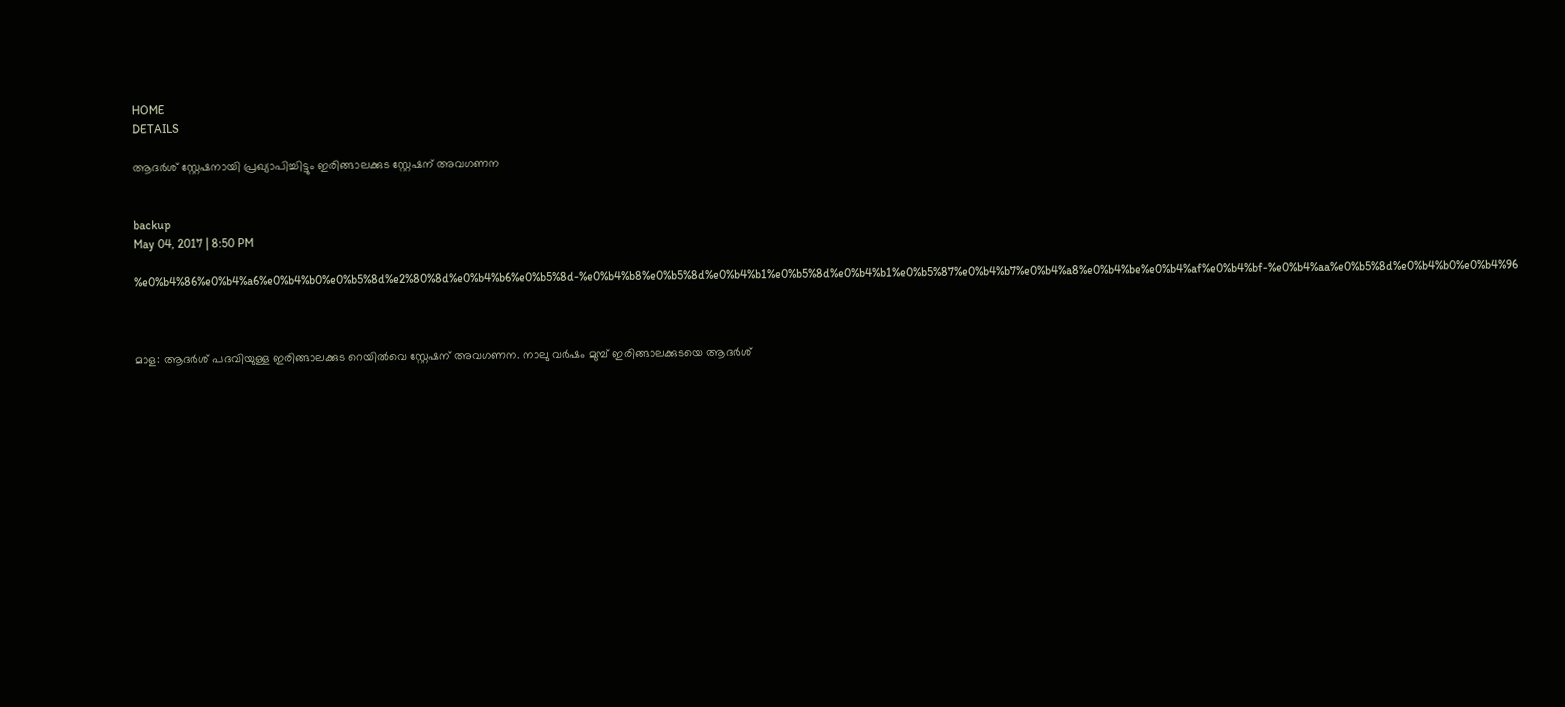HOME
DETAILS

ആദര്‍ശ് സ്റ്റേഷനായി പ്രഖ്യാപിച്ചിട്ടും ഇരിങ്ങാലക്കുട സ്റ്റേഷന് അവഗണന


backup
May 04, 2017 | 8:50 PM

%e0%b4%86%e0%b4%a6%e0%b4%b0%e0%b5%8d%e2%80%8d%e0%b4%b6%e0%b5%8d-%e0%b4%b8%e0%b5%8d%e0%b4%b1%e0%b5%8d%e0%b4%b1%e0%b5%87%e0%b4%b7%e0%b4%a8%e0%b4%be%e0%b4%af%e0%b4%bf-%e0%b4%aa%e0%b5%8d%e0%b4%b0%e0%b4%96



മാള: ആദര്‍ശ് പദവിയുള്ള ഇരിങ്ങാലക്കുട റെയില്‍വെ സ്റ്റേഷന് അവഗണന. നാലു വര്‍ഷം മുമ്പ് ഇരിങ്ങാലക്കുടയെ ആദര്‍ശ്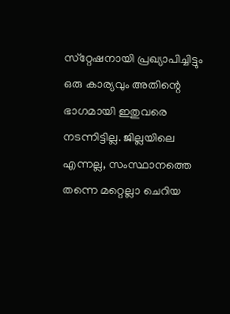സ്‌റ്റേഷനായി പ്രഖ്യാപിച്ചിട്ടും ഒരു കാര്യവും അതിന്റെ ഭാഗമായി ഇതുവരെ നടന്നിട്ടില്ല. ജില്ലയിലെ എന്നല്ല, സംസ്ഥാനത്തെ തന്നെ മറ്റെല്ലാ ചെറിയ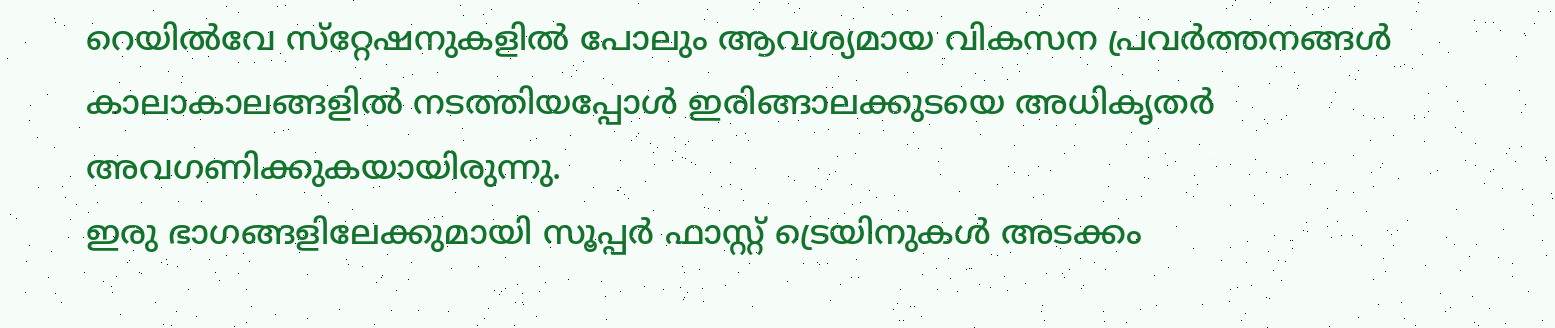റെയില്‍വേ സ്‌റ്റേഷനുകളില്‍ പോലും ആവശ്യമായ വികസന പ്രവര്‍ത്തനങ്ങള്‍ കാലാകാലങ്ങളില്‍ നടത്തിയപ്പോള്‍ ഇരിങ്ങാലക്കുടയെ അധികൃതര്‍ അവഗണിക്കുകയായിരുന്നു.
ഇരു ഭാഗങ്ങളിലേക്കുമായി സൂപ്പര്‍ ഫാസ്റ്റ് ട്രെയിനുകള്‍ അടക്കം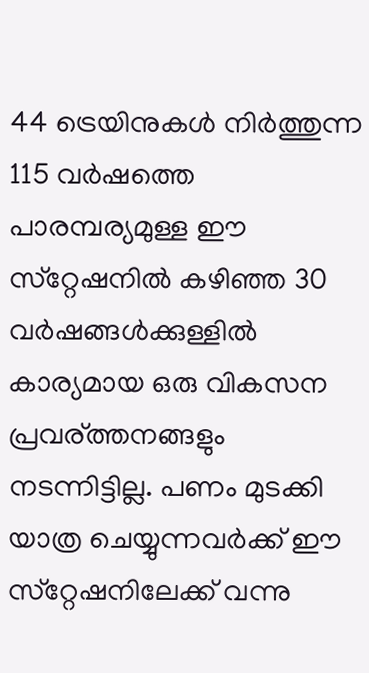44 ട്രെയിനുകള്‍ നിര്‍ത്തുന്ന 115 വര്‍ഷത്തെ പാരമ്പര്യമുള്ള ഈ സ്‌റ്റേഷനില്‍ കഴിഞ്ഞ 30 വര്‍ഷങ്ങള്‍ക്കുള്ളില്‍ കാര്യമായ ഒരു വികസന പ്രവര്ത്തനങ്ങളും നടന്നിട്ടില്ല. പണം മുടക്കി യാത്ര ചെയ്യുന്നവര്‍ക്ക് ഈ സ്‌റ്റേഷനിലേക്ക് വന്നു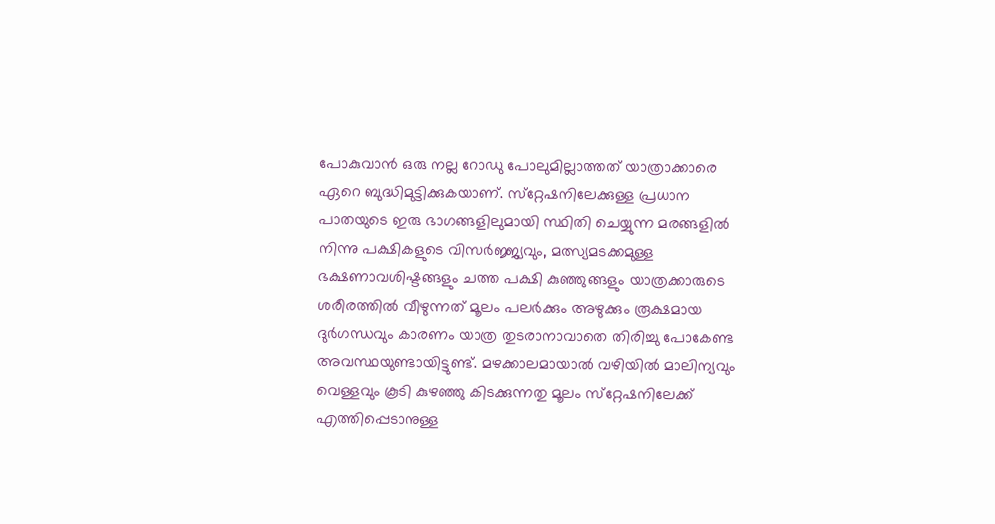പോകുവാന്‍ ഒരു നല്ല റോഡു പോലുമില്ലാത്തത് യാത്രാക്കാരെ ഏറെ ബുദ്ധിമുട്ടിക്കുകയാണ്. സ്‌റ്റേഷനിലേക്കുള്ള പ്രധാന പാതയുടെ ഇരു ഭാഗങ്ങളിലുമായി സ്ഥിതി ചെയ്യുന്ന മരങ്ങളില്‍ നിന്നു പക്ഷികളുടെ വിസര്‍ജ്ജ്യവും, മത്സ്യമടക്കമുള്ള ഭക്ഷണാവശിഷ്ടങ്ങളും ചത്ത പക്ഷി കുഞ്ഞുങ്ങളും യാത്രക്കാരുടെ ശരീരത്തില്‍ വീഴുന്നത് മൂലം പലര്‍ക്കും അഴുക്കും രൂക്ഷമായ ദുര്‍ഗന്ധവും കാരണം യാത്ര തുടരാനാവാതെ തിരിച്ചു പോകേണ്ട അവസ്ഥയുണ്ടായിട്ടുണ്ട്. മഴക്കാലമായാല്‍ വഴിയില്‍ മാലിന്യവും വെള്ളവും കൂടി കുഴഞ്ഞു കിടക്കുന്നതു മൂലം സ്‌റ്റേഷനിലേക്ക് എത്തിപ്പെടാനുള്ള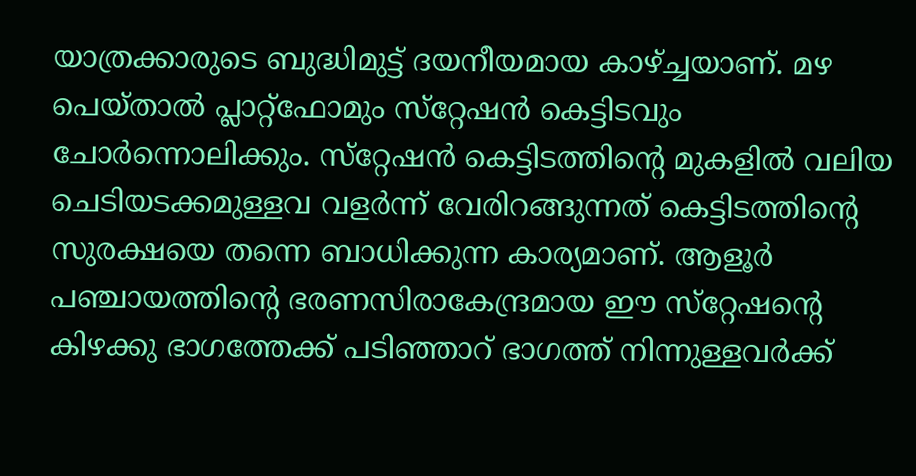യാത്രക്കാരുടെ ബുദ്ധിമുട്ട് ദയനീയമായ കാഴ്ച്ചയാണ്. മഴ പെയ്താല്‍ പ്ലാറ്റ്‌ഫോമും സ്‌റ്റേഷന്‍ കെട്ടിടവും ചോര്‍ന്നൊലിക്കും. സ്‌റ്റേഷന്‍ കെട്ടിടത്തിന്റെ മുകളില്‍ വലിയ ചെടിയടക്കമുള്ളവ വളര്‍ന്ന് വേരിറങ്ങുന്നത് കെട്ടിടത്തിന്റെ സുരക്ഷയെ തന്നെ ബാധിക്കുന്ന കാര്യമാണ്. ആളൂര്‍ പഞ്ചായത്തിന്റെ ഭരണസിരാകേന്ദ്രമായ ഈ സ്‌റ്റേഷന്റെ കിഴക്കു ഭാഗത്തേക്ക് പടിഞ്ഞാറ് ഭാഗത്ത് നിന്നുള്ളവര്‍ക്ക്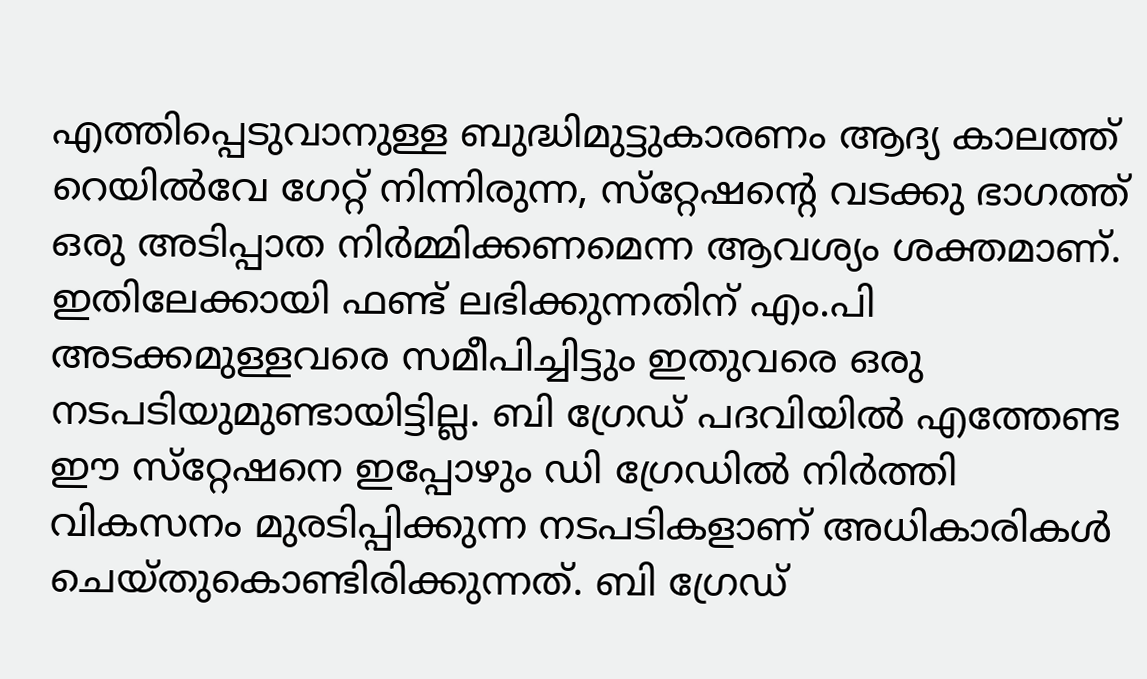എത്തിപ്പെടുവാനുള്ള ബുദ്ധിമുട്ടുകാരണം ആദ്യ കാലത്ത് റെയില്‍വേ ഗേറ്റ് നിന്നിരുന്ന, സ്‌റ്റേഷന്റെ വടക്കു ഭാഗത്ത് ഒരു അടിപ്പാത നിര്‍മ്മിക്കണമെന്ന ആവശ്യം ശക്തമാണ്. ഇതിലേക്കായി ഫണ്ട് ലഭിക്കുന്നതിന് എം.പി അടക്കമുള്ളവരെ സമീപിച്ചിട്ടും ഇതുവരെ ഒരു നടപടിയുമുണ്ടായിട്ടില്ല. ബി ഗ്രേഡ് പദവിയില്‍ എത്തേണ്ട ഈ സ്‌റ്റേഷനെ ഇപ്പോഴും ഡി ഗ്രേഡില്‍ നിര്‍ത്തി വികസനം മുരടിപ്പിക്കുന്ന നടപടികളാണ് അധികാരികള്‍ ചെയ്തുകൊണ്ടിരിക്കുന്നത്. ബി ഗ്രേഡ്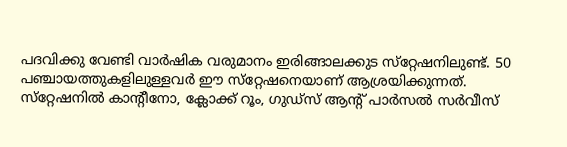പദവിക്കു വേണ്ടി വാര്‍ഷിക വരുമാനം ഇരിങ്ങാലക്കുട സ്‌റ്റേഷനിലുണ്ട്. 50 പഞ്ചായത്തുകളിലുള്ളവര്‍ ഈ സ്‌റ്റേഷനെയാണ് ആശ്രയിക്കുന്നത്. സ്‌റ്റേഷനില്‍ കാന്റീനോ, ക്ലോക്ക് റൂം, ഗുഡ്‌സ് ആന്റ് പാര്‍സല്‍ സര്‍വീസ്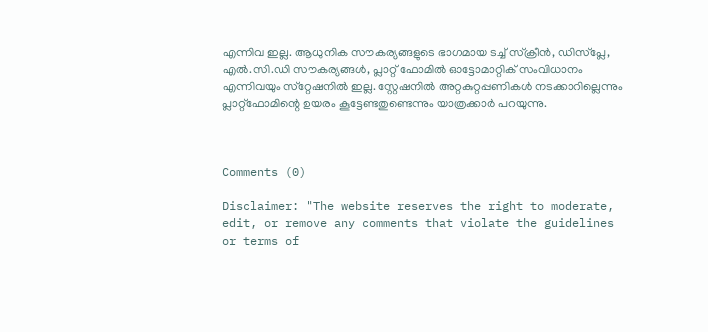എന്നിവ ഇല്ല. ആധുനിക സൗകര്യങ്ങളുടെ ഭാഗമായ ടച്ച് സ്‌ക്രീന്‍, ഡിസ്‌പ്ലേ, എല്‍.സി.ഡി സൗകര്യങ്ങള്‍, പ്ലാറ്റ് ഫോമില്‍ ഓട്ടോമാറ്റിക് സംവിധാനം എന്നിവയും സ്‌റ്റേഷനില്‍ ഇല്ല. സ്റ്റേഷനില്‍ അറ്റകുറ്റപ്പണികള്‍ നടക്കാറില്ലെന്നും പ്ലാറ്റ്‌ഫോമിന്റെ ഉയരം കൂട്ടേണ്ടതുണ്ടെന്നും യാത്രക്കാര്‍ പറയുന്നു.



Comments (0)

Disclaimer: "The website reserves the right to moderate, edit, or remove any comments that violate the guidelines or terms of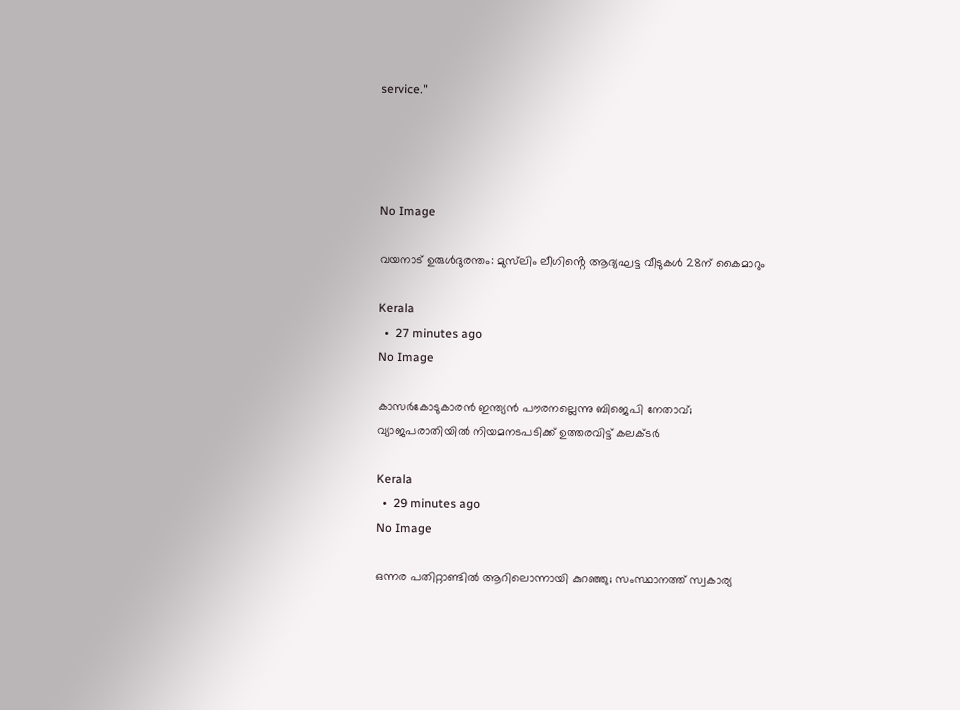service."




No Image

വയനാട് ഉരുൾദുരന്തം: മുസ്‌ലിം ലീഗിൻ്റെ ആദ്യഘട്ട വീടുകൾ 28ന് കൈമാറും

Kerala
  •  27 minutes ago
No Image

കാസർകോടുകാരൻ ഇന്ത്യൻ പൗരനല്ലെന്നു ബിജെപി നേതാവ്; വ്യാജപരാതിയിൽ നിയമനടപടിക്ക് ഉത്തരവിട്ട് കലക്ടർ

Kerala
  •  29 minutes ago
No Image

ഒന്നര പതിറ്റാണ്ടിൽ ആറിലൊന്നായി കുറഞ്ഞു; സംസ്ഥാനത്ത് സ്വകാര്യ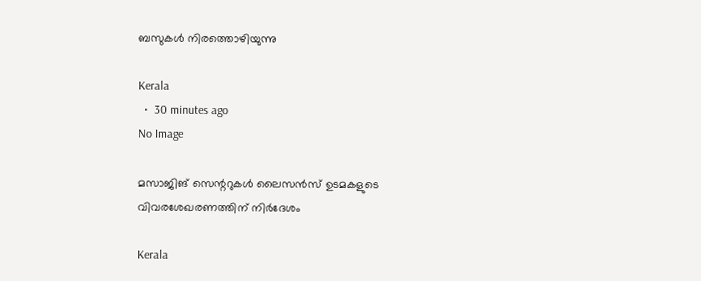ബസുകൾ നിരത്തൊഴിയുന്നു

Kerala
  •  30 minutes ago
No Image

മസാജിങ് സെന്ററുകൾ ലൈസൻസ് ഉടമകളുടെ വിവരശേഖരണത്തിന് നിർദേശം

Kerala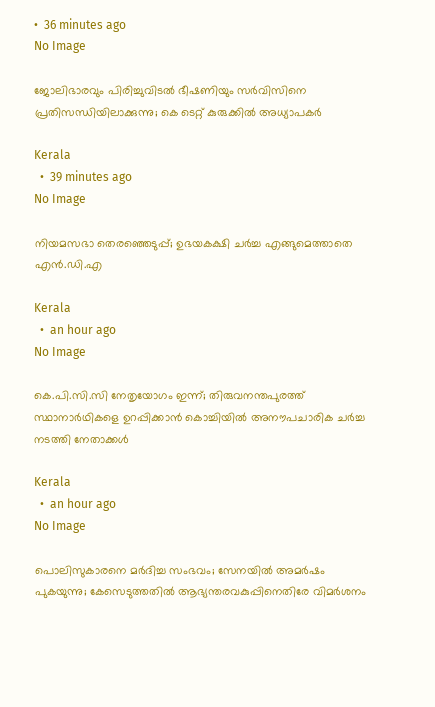•  36 minutes ago
No Image

ജോലിഭാരവും പിരിച്ചുവിടൽ ഭീഷണിയും സർവിസിനെ പ്രതിസന്ധിയിലാക്കുന്നു; കെ ടെറ്റ് കുരുക്കിൽ അധ്യാപകർ

Kerala
  •  39 minutes ago
No Image

നിയമസഭാ തെരഞ്ഞെടുപ്പ്; ഉഭയകക്ഷി ചർച്ച എങ്ങുമെത്താതെ എൻ.ഡി.എ

Kerala
  •  an hour ago
No Image

കെ.പി.സി.സി നേതൃയോഗം ഇന്ന്; തിരുവനന്തപുരത്ത് സ്ഥാനാർഥികളെ ഉറപ്പിക്കാൻ കൊച്ചിയിൽ അനൗപചാരിക ചർച്ച നടത്തി നേതാക്കൾ

Kerala
  •  an hour ago
No Image

പൊലിസുകാരനെ മർദിച്ച സംഭവം; സേനയിൽ അമർഷം പുകയുന്നു; കേസെടുത്തതിൽ ആഭ്യന്തരവകുപ്പിനെതിരേ വിമർശനം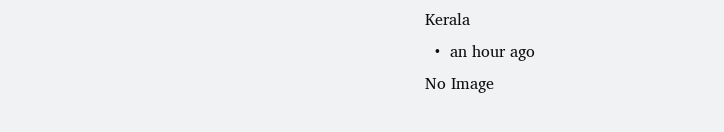Kerala
  •  an hour ago
No Image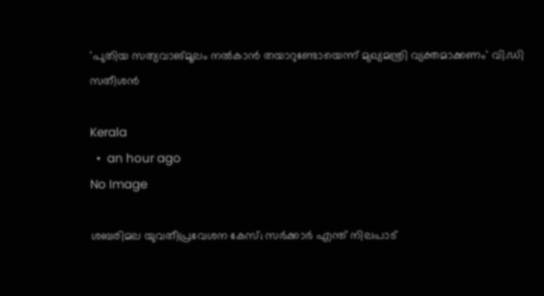'പുതിയ സത്യവാങ്മൂലം നൽകാൻ തയാറുണ്ടോയെന്ന് മുഖ്യമന്ത്രി വ്യക്തമാക്കണം' വി.ഡി സതീശൻ

Kerala
  •  an hour ago
No Image

ശബരിമല യുവതീപ്രവേശന കേസ്; സർക്കാർ എന്ത് നിലപാട്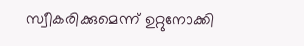സ്വീകരിക്കുമെന്ന് ഉറ്റുനോക്കി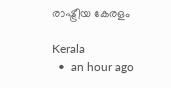രാഷ്ട്രീയ കേരളം

Kerala
  •  an hour ago